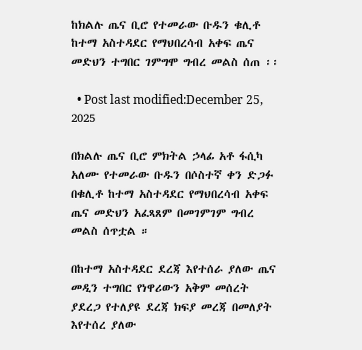ከክልሉ ጤና ቢሮ የተመራው ቡዱን ቁሊቶ ከተማ አስተዳደር የማህበረሳብ አቀፍ ጤና መድህን ተግበር ገምግሞ ግብረ መልስ ሰጠ ፡፡

  • Post last modified:December 25, 2025

በክልሉ ጤና ቢሮ ምክትል ኃላፊ አቶ ፋሲካ አለሙ የተመራው ቡዱን በሶስተኛ ቀን ድጋፉ በቁሊቶ ከተማ አስተዳደር የማህበረሳብ አቀፍ ጤና መድህን አፈጻጸም በመገምገም ግብረ መልስ ሰጥቷል ።

በከተማ አስተዳደር ደረጃ እየተሰራ ያለው ጤና መዲን ተግበር የነዋሪውን አቅም መሰረት ያደረጋ የተለያዩ ደረጃ ክፍያ መረጃ በመለያት እየተሰረ ያለው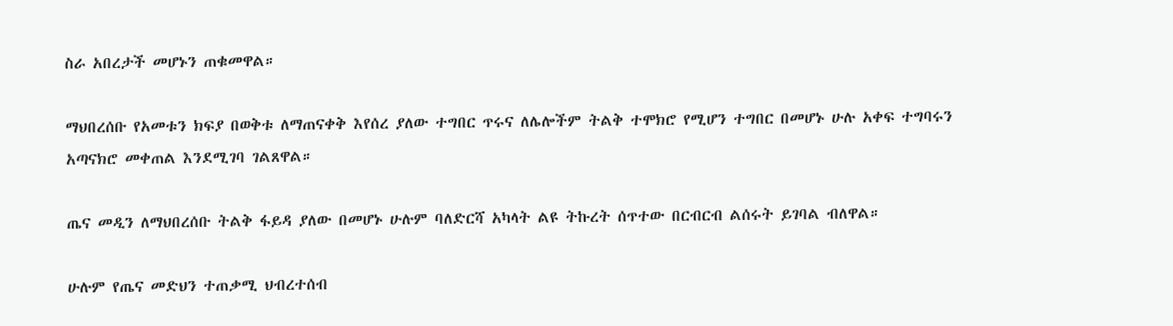ስራ አበረታች መሆኑን ጠቁመዋል።

ማህበረሰቡ የአመቱን ክፍያ በወቅቱ ለማጠናቀቅ እየሰረ ያለው ተግበር ጥሩና ለሌሎችም ትልቅ ተሞክሮ የሚሆን ተግበር በመሆኑ ሁሉ አቀፍ ተግባሩን አጣናክሮ መቀጠል እንደሚገባ ገልጸዋል።

ጤና መዲን ለማህበረሰቡ ትልቅ ፋይዳ ያለው በመሆኑ ሁሉም ባለድርሻ አካላት ልዩ ትኩረት ሰጥተው በርብርብ ልሰሩት ይገባል ብለዋል።

ሁሉም የጤና መድህን ተጠቃሚ ህብረተሰብ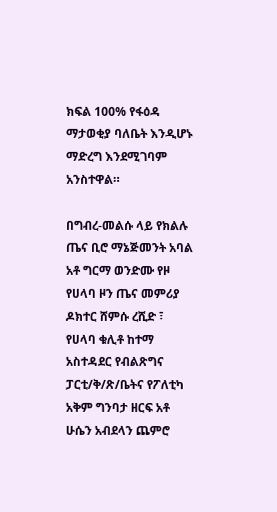ክፍል 100% የፋዕዳ ማታወቂያ ባለቤት እንዲሆኑ ማድረግ እንደሚገባም አንስተዋል።

በግብረ-መልሱ ላይ የክልሉ ጤና ቢሮ ማኔጅመንት አባል አቶ ግርማ ወንድሙ የዞ የሀላባ ዞን ጤና መምሪያ ዶክተር ሸምሱ ረሺድ ፣ የሀላባ ቁሊቶ ከተማ አስተዳደር የብልጽግና ፓርቲ/ቅ/ጽ/ቤትና የፖለቲካ አቅም ግንባታ ዘርፍ አቶ ሁሴን አብደላን ጨምሮ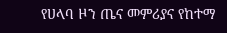የሀላባ ዞን ጤና መምሪያና የከተማ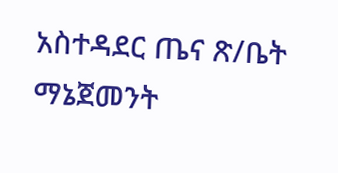አስተዳደር ጤና ጽ/ቤት ማኔጀመንት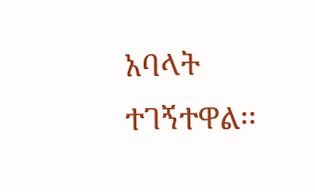አባላት ተገኝተዋል፡፡